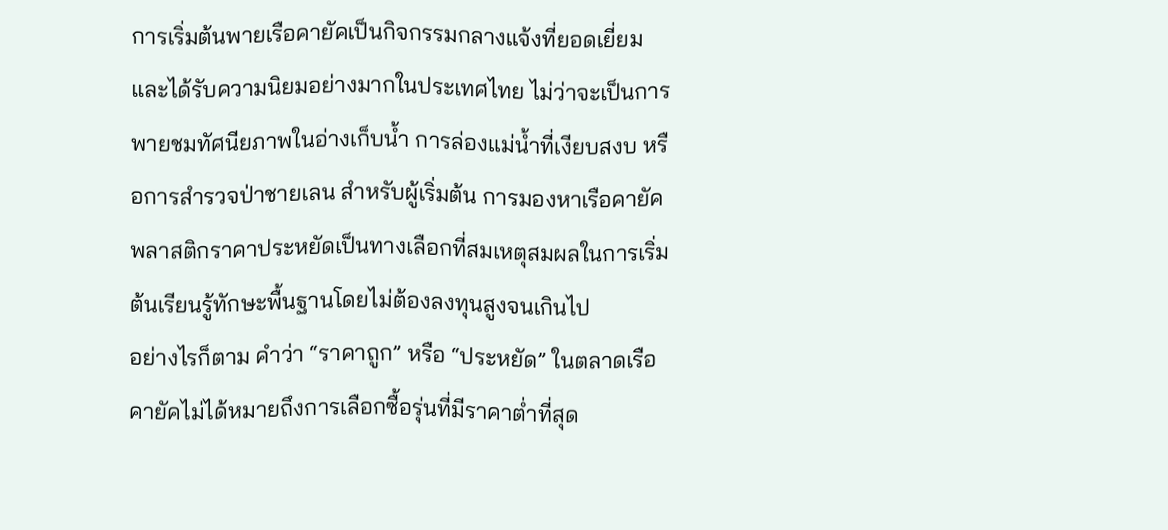การเริ่มต้นพายเรือคายัคเป็นกิจกรรมกลางแจ้งที่ยอดเยี่ยมและได้รับความนิยมอย่างมากในประเทศไทย ไม่ว่าจะเป็นการพายชมทัศนียภาพในอ่างเก็บน้ำ การล่องแม่น้ำที่เงียบสงบ หรือการสำรวจป่าชายเลน สำหรับผู้เริ่มต้น การมองหาเรือคายัคพลาสติกราคาประหยัดเป็นทางเลือกที่สมเหตุสมผลในการเริ่มต้นเรียนรู้ทักษะพื้นฐานโดยไม่ต้องลงทุนสูงจนเกินไป
อย่างไรก็ตาม คำว่า “ราคาถูก” หรือ “ประหยัด” ในตลาดเรือคายัคไม่ได้หมายถึงการเลือกซื้อรุ่นที่มีราคาต่ำที่สุด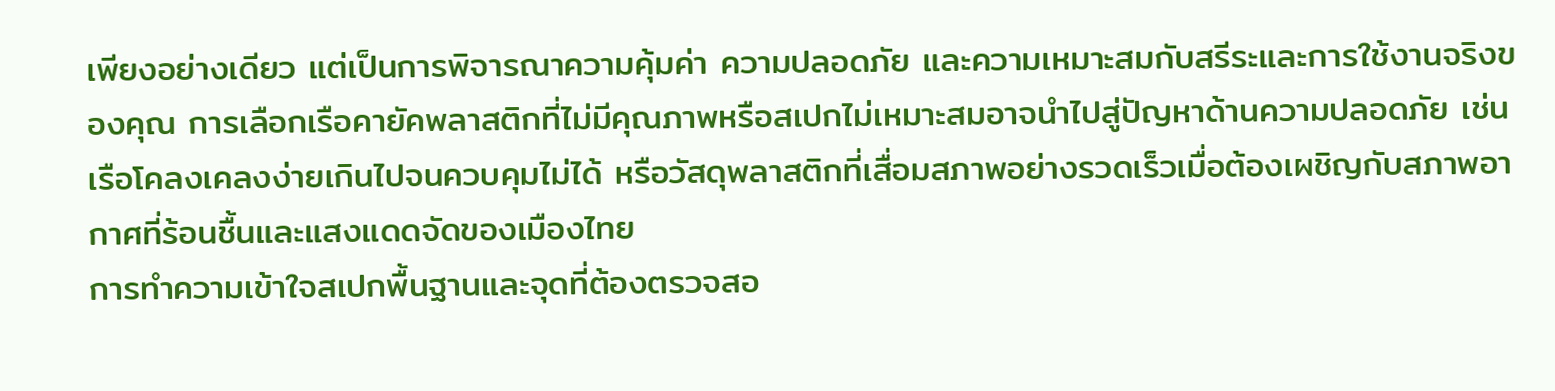เพียงอย่างเดียว แต่เป็นการพิจารณาความคุ้มค่า ความปลอดภัย และความเหมาะสมกับสรีระและการใช้งานจริงของคุณ การเลือกเรือคายัคพลาสติกที่ไม่มีคุณภาพหรือสเปกไม่เหมาะสมอาจนำไปสู่ปัญหาด้านความปลอดภัย เช่น เรือโคลงเคลงง่ายเกินไปจนควบคุมไม่ได้ หรือวัสดุพลาสติกที่เสื่อมสภาพอย่างรวดเร็วเมื่อต้องเผชิญกับสภาพอากาศที่ร้อนชื้นและแสงแดดจัดของเมืองไทย
การทำความเข้าใจสเปกพื้นฐานและจุดที่ต้องตรวจสอ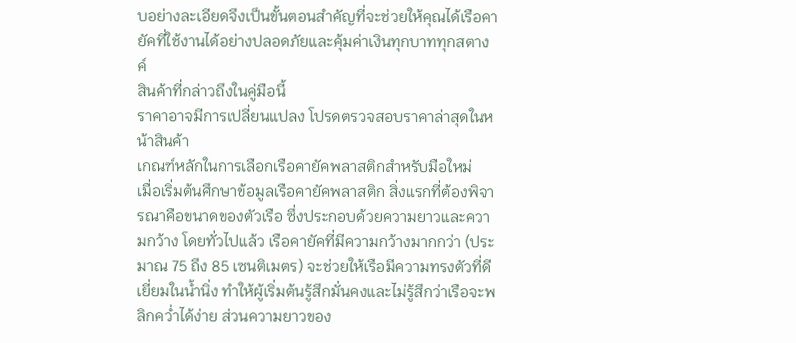บอย่างละเอียดจึงเป็นขั้นตอนสำคัญที่จะช่วยให้คุณได้เรือคายัคที่ใช้งานได้อย่างปลอดภัยและคุ้มค่าเงินทุกบาททุกสตางค์
สินค้าที่กล่าวถึงในคู่มือนี้
ราคาอาจมีการเปลี่ยนแปลง โปรดตรวจสอบราคาล่าสุดในหน้าสินค้า
เกณฑ์หลักในการเลือกเรือคายัคพลาสติกสำหรับมือใหม่
เมื่อเริ่มต้นศึกษาข้อมูลเรือคายัคพลาสติก สิ่งแรกที่ต้องพิจารณาคือขนาดของตัวเรือ ซึ่งประกอบด้วยความยาวและความกว้าง โดยทั่วไปแล้ว เรือคายัคที่มีความกว้างมากกว่า (ประมาณ 75 ถึง 85 เซนติเมตร) จะช่วยให้เรือมีความทรงตัวที่ดีเยี่ยมในน้ำนิ่ง ทำให้ผู้เริ่มต้นรู้สึกมั่นคงและไม่รู้สึกว่าเรือจะพลิกคว่ำได้ง่าย ส่วนความยาวของ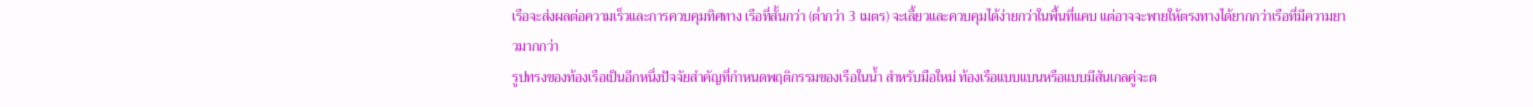เรือจะส่งผลต่อความเร็วและการควบคุมทิศทาง เรือที่สั้นกว่า (ต่ำกว่า 3 เมตร) จะเลี้ยวและควบคุมได้ง่ายกว่าในพื้นที่แคบ แต่อาจจะพายให้ตรงทางได้ยากกว่าเรือที่มีความยาวมากกว่า
รูปทรงของท้องเรือเป็นอีกหนึ่งปัจจัยสำคัญที่กำหนดพฤติกรรมของเรือในน้ำ สำหรับมือใหม่ ท้องเรือแบบแบนหรือแบบมีสันเกลคู่จะต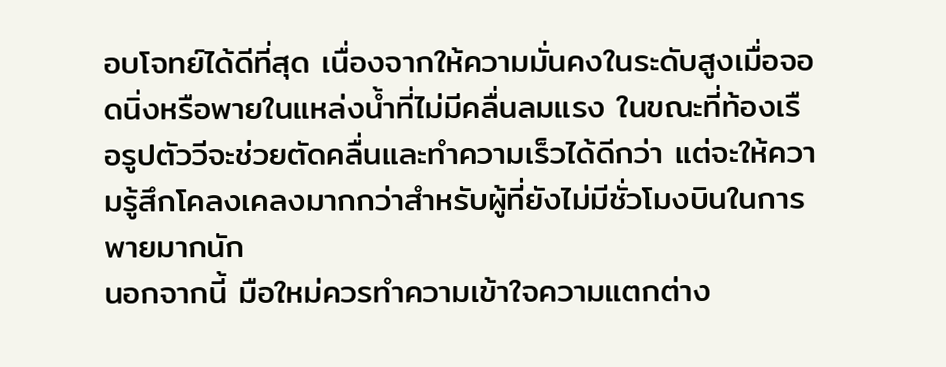อบโจทย์ได้ดีที่สุด เนื่องจากให้ความมั่นคงในระดับสูงเมื่อจอดนิ่งหรือพายในแหล่งน้ำที่ไม่มีคลื่นลมแรง ในขณะที่ท้องเรือรูปตัววีจะช่วยตัดคลื่นและทำความเร็วได้ดีกว่า แต่จะให้ความรู้สึกโคลงเคลงมากกว่าสำหรับผู้ที่ยังไม่มีชั่วโมงบินในการพายมากนัก
นอกจากนี้ มือใหม่ควรทำความเข้าใจความแตกต่าง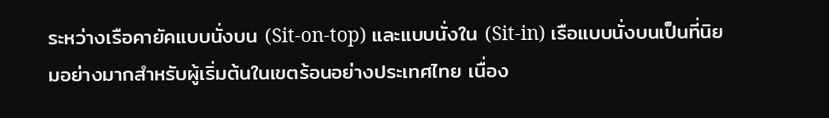ระหว่างเรือคายัคแบบนั่งบน (Sit-on-top) และแบบนั่งใน (Sit-in) เรือแบบนั่งบนเป็นที่นิยมอย่างมากสำหรับผู้เริ่มต้นในเขตร้อนอย่างประเทศไทย เนื่อง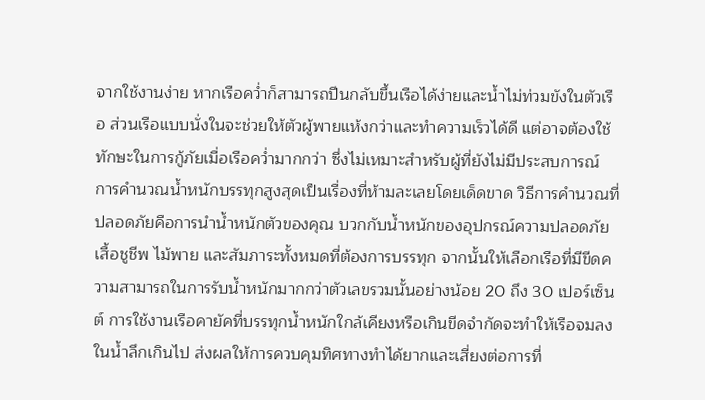จากใช้งานง่าย หากเรือคว่ำก็สามารถปีนกลับขึ้นเรือได้ง่ายและน้ำไม่ท่วมขังในตัวเรือ ส่วนเรือแบบนั่งในจะช่วยให้ตัวผู้พายแห้งกว่าและทำความเร็วได้ดี แต่อาจต้องใช้ทักษะในการกู้ภัยเมื่อเรือคว่ำมากกว่า ซึ่งไม่เหมาะสำหรับผู้ที่ยังไม่มีประสบการณ์
การคำนวณน้ำหนักบรรทุกสูงสุดเป็นเรื่องที่ห้ามละเลยโดยเด็ดขาด วิธีการคำนวณที่ปลอดภัยคือการนำน้ำหนักตัวของคุณ บวกกับน้ำหนักของอุปกรณ์ความปลอดภัย เสื้อชูชีพ ไม้พาย และสัมภาระทั้งหมดที่ต้องการบรรทุก จากนั้นให้เลือกเรือที่มีขีดความสามารถในการรับน้ำหนักมากกว่าตัวเลขรวมนั้นอย่างน้อย 20 ถึง 30 เปอร์เซ็นต์ การใช้งานเรือคายัคที่บรรทุกน้ำหนักใกล้เคียงหรือเกินขีดจำกัดจะทำให้เรือจมลงในน้ำลึกเกินไป ส่งผลให้การควบคุมทิศทางทำได้ยากและเสี่ยงต่อการที่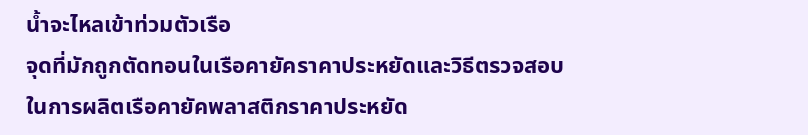น้ำจะไหลเข้าท่วมตัวเรือ
จุดที่มักถูกตัดทอนในเรือคายัคราคาประหยัดและวิธีตรวจสอบ
ในการผลิตเรือคายัคพลาสติกราคาประหยัด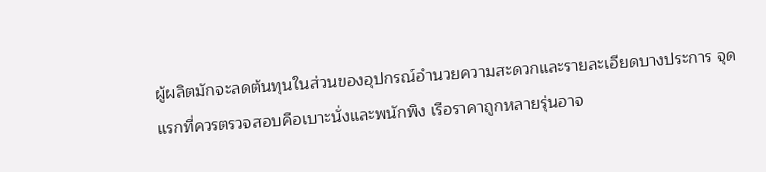ผู้ผลิตมักจะลดต้นทุนในส่วนของอุปกรณ์อำนวยความสะดวกและรายละเอียดบางประการ จุดแรกที่ควรตรวจสอบคือเบาะนั่งและพนักพิง เรือราคาถูกหลายรุ่นอาจ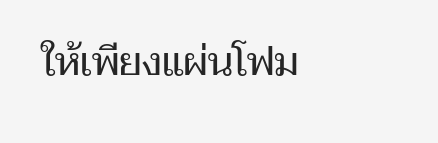ให้เพียงแผ่นโฟม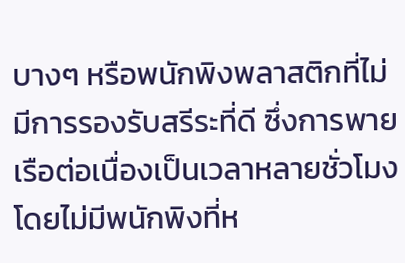บางๆ หรือพนักพิงพลาสติกที่ไม่มีการรองรับสรีระที่ดี ซึ่งการพายเรือต่อเนื่องเป็นเวลาหลายชั่วโมงโดยไม่มีพนักพิงที่ห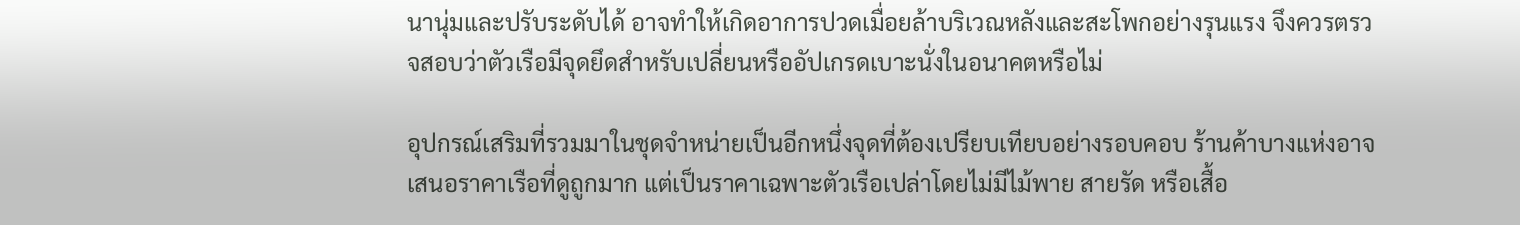นานุ่มและปรับระดับได้ อาจทำให้เกิดอาการปวดเมื่อยล้าบริเวณหลังและสะโพกอย่างรุนแรง จึงควรตรวจสอบว่าตัวเรือมีจุดยึดสำหรับเปลี่ยนหรืออัปเกรดเบาะนั่งในอนาคตหรือไม่

อุปกรณ์เสริมที่รวมมาในชุดจำหน่ายเป็นอีกหนึ่งจุดที่ต้องเปรียบเทียบอย่างรอบคอบ ร้านค้าบางแห่งอาจเสนอราคาเรือที่ดูถูกมาก แต่เป็นราคาเฉพาะตัวเรือเปล่าโดยไม่มีไม้พาย สายรัด หรือเสื้อ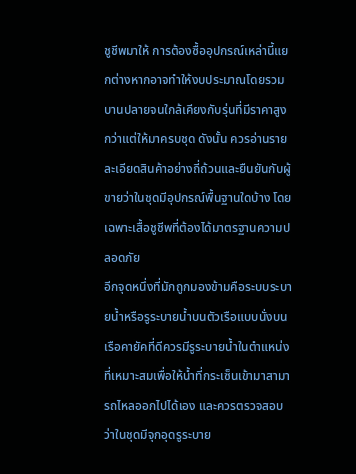ชูชีพมาให้ การต้องซื้ออุปกรณ์เหล่านี้แยกต่างหากอาจทำให้งบประมาณโดยรวมบานปลายจนใกล้เคียงกับรุ่นที่มีราคาสูงกว่าแต่ให้มาครบชุด ดังนั้น ควรอ่านรายละเอียดสินค้าอย่างถี่ถ้วนและยืนยันกับผู้ขายว่าในชุดมีอุปกรณ์พื้นฐานใดบ้าง โดยเฉพาะเสื้อชูชีพที่ต้องได้มาตรฐานความปลอดภัย
อีกจุดหนึ่งที่มักถูกมองข้ามคือระบบระบายน้ำหรือรูระบายน้ำบนตัวเรือแบบนั่งบน เรือคายัคที่ดีควรมีรูระบายน้ำในตำแหน่งที่เหมาะสมเพื่อให้น้ำที่กระเซ็นเข้ามาสามารถไหลออกไปได้เอง และควรตรวจสอบว่าในชุดมีจุกอุดรูระบาย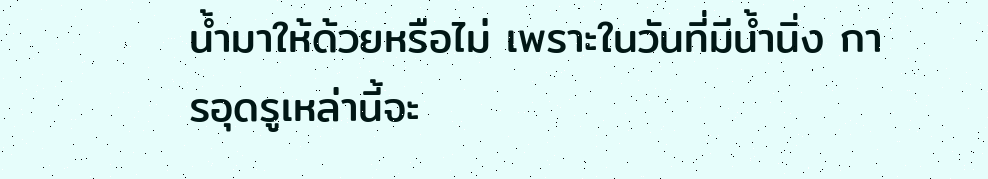น้ำมาให้ด้วยหรือไม่ เพราะในวันที่มีน้ำนิ่ง การอุดรูเหล่านี้จะ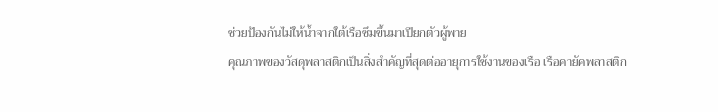ช่วยป้องกันไม่ให้น้ำจากใต้เรือซึมขึ้นมาเปียกตัวผู้พาย
คุณภาพของวัสดุพลาสติกเป็นสิ่งสำคัญที่สุดต่ออายุการใช้งานของเรือ เรือคายัคพลาสติก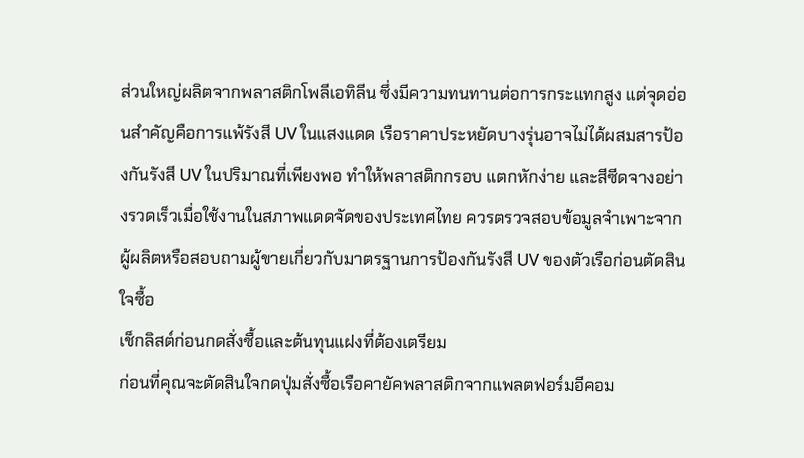ส่วนใหญ่ผลิตจากพลาสติกโพลีเอทิลีน ซึ่งมีความทนทานต่อการกระแทกสูง แต่จุดอ่อนสำคัญคือการแพ้รังสี UV ในแสงแดด เรือราคาประหยัดบางรุ่นอาจไม่ได้ผสมสารป้องกันรังสี UV ในปริมาณที่เพียงพอ ทำให้พลาสติกกรอบ แตกหักง่าย และสีซีดจางอย่างรวดเร็วเมื่อใช้งานในสภาพแดดจัดของประเทศไทย ควรตรวจสอบข้อมูลจำเพาะจากผู้ผลิตหรือสอบถามผู้ขายเกี่ยวกับมาตรฐานการป้องกันรังสี UV ของตัวเรือก่อนตัดสินใจซื้อ
เช็กลิสต์ก่อนกดสั่งซื้อและต้นทุนแฝงที่ต้องเตรียม
ก่อนที่คุณจะตัดสินใจกดปุ่มสั่งซื้อเรือคายัคพลาสติกจากแพลตฟอร์มอีคอม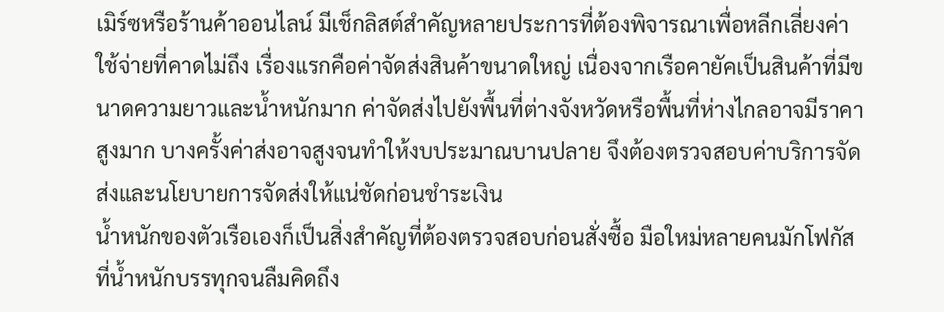เมิร์ซหรือร้านค้าออนไลน์ มีเช็กลิสต์สำคัญหลายประการที่ต้องพิจารณาเพื่อหลีกเลี่ยงค่าใช้จ่ายที่คาดไม่ถึง เรื่องแรกคือค่าจัดส่งสินค้าขนาดใหญ่ เนื่องจากเรือคายัคเป็นสินค้าที่มีขนาดความยาวและน้ำหนักมาก ค่าจัดส่งไปยังพื้นที่ต่างจังหวัดหรือพื้นที่ห่างไกลอาจมีราคาสูงมาก บางครั้งค่าส่งอาจสูงจนทำให้งบประมาณบานปลาย จึงต้องตรวจสอบค่าบริการจัดส่งและนโยบายการจัดส่งให้แน่ชัดก่อนชำระเงิน
น้ำหนักของตัวเรือเองก็เป็นสิ่งสำคัญที่ต้องตรวจสอบก่อนสั่งซื้อ มือใหม่หลายคนมักโฟกัสที่น้ำหนักบรรทุกจนลืมคิดถึง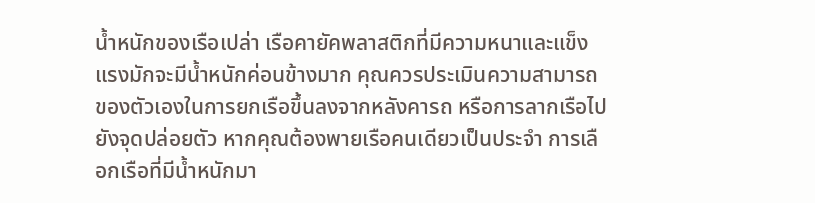น้ำหนักของเรือเปล่า เรือคายัคพลาสติกที่มีความหนาและแข็งแรงมักจะมีน้ำหนักค่อนข้างมาก คุณควรประเมินความสามารถของตัวเองในการยกเรือขึ้นลงจากหลังคารถ หรือการลากเรือไปยังจุดปล่อยตัว หากคุณต้องพายเรือคนเดียวเป็นประจำ การเลือกเรือที่มีน้ำหนักมา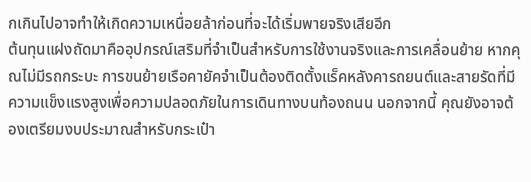กเกินไปอาจทำให้เกิดความเหนื่อยล้าก่อนที่จะได้เริ่มพายจริงเสียอีก
ต้นทุนแฝงถัดมาคืออุปกรณ์เสริมที่จำเป็นสำหรับการใช้งานจริงและการเคลื่อนย้าย หากคุณไม่มีรถกระบะ การขนย้ายเรือคายัคจำเป็นต้องติดตั้งแร็คหลังคารถยนต์และสายรัดที่มีความแข็งแรงสูงเพื่อความปลอดภัยในการเดินทางบนท้องถนน นอกจากนี้ คุณยังอาจต้องเตรียมงบประมาณสำหรับกระเป๋า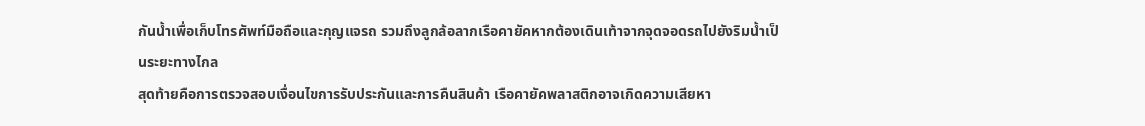กันน้ำเพื่อเก็บโทรศัพท์มือถือและกุญแจรถ รวมถึงลูกล้อลากเรือคายัคหากต้องเดินเท้าจากจุดจอดรถไปยังริมน้ำเป็นระยะทางไกล
สุดท้ายคือการตรวจสอบเงื่อนไขการรับประกันและการคืนสินค้า เรือคายัคพลาสติกอาจเกิดความเสียหา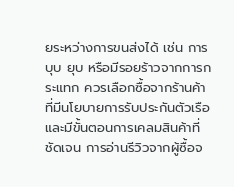ยระหว่างการขนส่งได้ เช่น การบุบ ยุบ หรือมีรอยร้าวจากการกระแทก ควรเลือกซื้อจากร้านค้าที่มีนโยบายการรับประกันตัวเรือและมีขั้นตอนการเคลมสินค้าที่ชัดเจน การอ่านรีวิวจากผู้ซื้อจ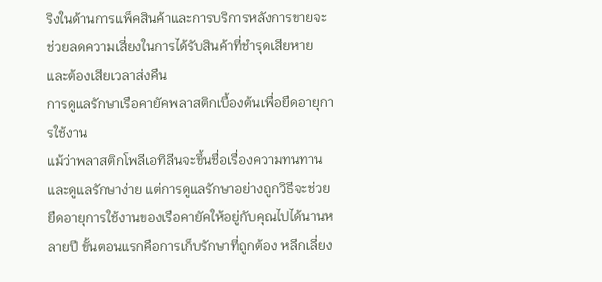ริงในด้านการแพ็คสินค้าและการบริการหลังการขายจะช่วยลดความเสี่ยงในการได้รับสินค้าที่ชำรุดเสียหายและต้องเสียเวลาส่งคืน
การดูแลรักษาเรือคายัคพลาสติกเบื้องต้นเพื่อยืดอายุการใช้งาน
แม้ว่าพลาสติกโพลีเอทิลีนจะขึ้นชื่อเรื่องความทนทานและดูแลรักษาง่าย แต่การดูแลรักษาอย่างถูกวิธีจะช่วยยืดอายุการใช้งานของเรือคายัคให้อยู่กับคุณไปได้นานหลายปี ขั้นตอนแรกคือการเก็บรักษาที่ถูกต้อง หลีกเลี่ยง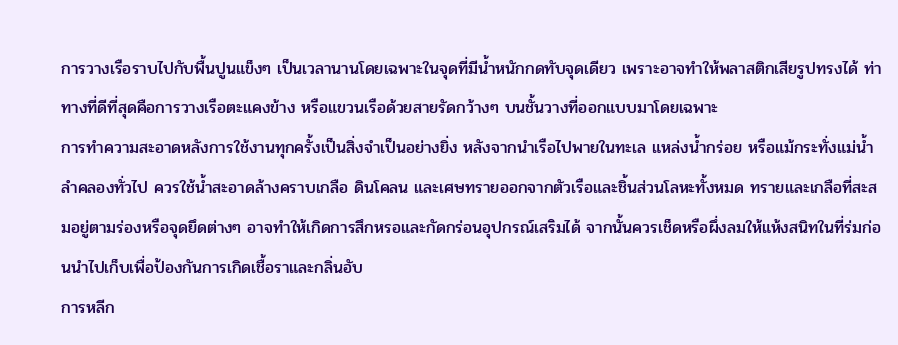การวางเรือราบไปกับพื้นปูนแข็งๆ เป็นเวลานานโดยเฉพาะในจุดที่มีน้ำหนักกดทับจุดเดียว เพราะอาจทำให้พลาสติกเสียรูปทรงได้ ท่าทางที่ดีที่สุดคือการวางเรือตะแคงข้าง หรือแขวนเรือด้วยสายรัดกว้างๆ บนชั้นวางที่ออกแบบมาโดยเฉพาะ
การทำความสะอาดหลังการใช้งานทุกครั้งเป็นสิ่งจำเป็นอย่างยิ่ง หลังจากนำเรือไปพายในทะเล แหล่งน้ำกร่อย หรือแม้กระทั่งแม่น้ำลำคลองทั่วไป ควรใช้น้ำสะอาดล้างคราบเกลือ ดินโคลน และเศษทรายออกจากตัวเรือและชิ้นส่วนโลหะทั้งหมด ทรายและเกลือที่สะสมอยู่ตามร่องหรือจุดยึดต่างๆ อาจทำให้เกิดการสึกหรอและกัดกร่อนอุปกรณ์เสริมได้ จากนั้นควรเช็ดหรือผึ่งลมให้แห้งสนิทในที่ร่มก่อนนำไปเก็บเพื่อป้องกันการเกิดเชื้อราและกลิ่นอับ
การหลีก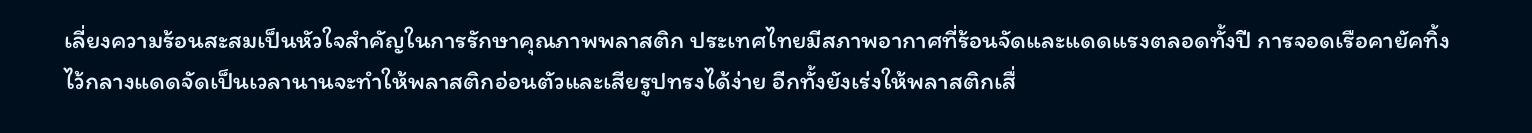เลี่ยงความร้อนสะสมเป็นหัวใจสำคัญในการรักษาคุณภาพพลาสติก ประเทศไทยมีสภาพอากาศที่ร้อนจัดและแดดแรงตลอดทั้งปี การจอดเรือคายัคทิ้งไว้กลางแดดจัดเป็นเวลานานจะทำให้พลาสติกอ่อนตัวและเสียรูปทรงได้ง่าย อีกทั้งยังเร่งให้พลาสติกเสื่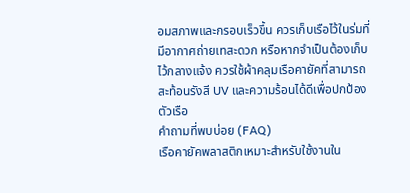อมสภาพและกรอบเร็วขึ้น ควรเก็บเรือไว้ในร่มที่มีอากาศถ่ายเทสะดวก หรือหากจำเป็นต้องเก็บไว้กลางแจ้ง ควรใช้ผ้าคลุมเรือคายัคที่สามารถสะท้อนรังสี UV และความร้อนได้ดีเพื่อปกป้องตัวเรือ
คำถามที่พบบ่อย (FAQ)
เรือคายัคพลาสติกเหมาะสำหรับใช้งานใน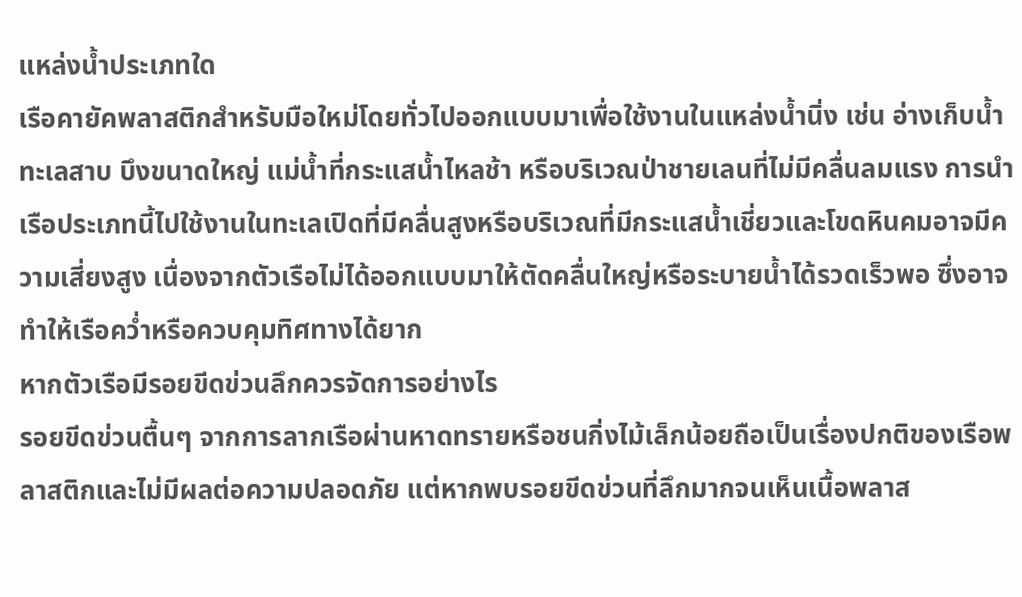แหล่งน้ำประเภทใด
เรือคายัคพลาสติกสำหรับมือใหม่โดยทั่วไปออกแบบมาเพื่อใช้งานในแหล่งน้ำนิ่ง เช่น อ่างเก็บน้ำ ทะเลสาบ บึงขนาดใหญ่ แม่น้ำที่กระแสน้ำไหลช้า หรือบริเวณป่าชายเลนที่ไม่มีคลื่นลมแรง การนำเรือประเภทนี้ไปใช้งานในทะเลเปิดที่มีคลื่นสูงหรือบริเวณที่มีกระแสน้ำเชี่ยวและโขดหินคมอาจมีความเสี่ยงสูง เนื่องจากตัวเรือไม่ได้ออกแบบมาให้ตัดคลื่นใหญ่หรือระบายน้ำได้รวดเร็วพอ ซึ่งอาจทำให้เรือคว่ำหรือควบคุมทิศทางได้ยาก
หากตัวเรือมีรอยขีดข่วนลึกควรจัดการอย่างไร
รอยขีดข่วนตื้นๆ จากการลากเรือผ่านหาดทรายหรือชนกิ่งไม้เล็กน้อยถือเป็นเรื่องปกติของเรือพลาสติกและไม่มีผลต่อความปลอดภัย แต่หากพบรอยขีดข่วนที่ลึกมากจนเห็นเนื้อพลาส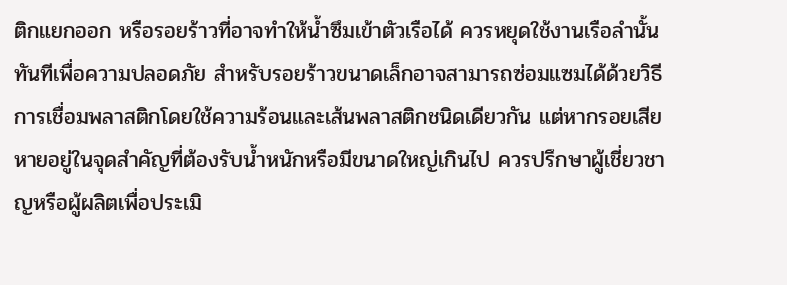ติกแยกออก หรือรอยร้าวที่อาจทำให้น้ำซึมเข้าตัวเรือได้ ควรหยุดใช้งานเรือลำนั้นทันทีเพื่อความปลอดภัย สำหรับรอยร้าวขนาดเล็กอาจสามารถซ่อมแซมได้ด้วยวิธีการเชื่อมพลาสติกโดยใช้ความร้อนและเส้นพลาสติกชนิดเดียวกัน แต่หากรอยเสียหายอยู่ในจุดสำคัญที่ต้องรับน้ำหนักหรือมีขนาดใหญ่เกินไป ควรปรึกษาผู้เชี่ยวชาญหรือผู้ผลิตเพื่อประเมิ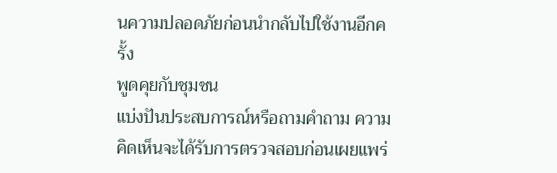นความปลอดภัยก่อนนำกลับไปใช้งานอีกครั้ง
พูดคุยกับชุมชน
แบ่งปันประสบการณ์หรือถามคำถาม ความคิดเห็นจะได้รับการตรวจสอบก่อนเผยแพร่